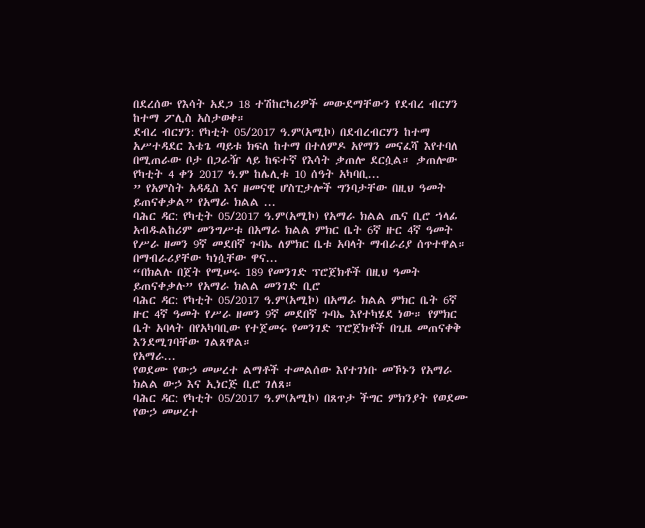በደረሰው የእሳት አደጋ 18 ተሽከርካሪዎች መውደማቸውን የደብረ ብርሃን ከተማ ፖሊስ አስታወቀ።
ደብረ ብርሃን: የካቲት 05/2017 ዓ.ም(አሚኮ) በደብረብርሃን ከተማ አሥተዳደር እቴጌ ጣይቱ ክፍለ ከተማ በተለምዶ አየማን መናፈሻ እየተባለ በሚጠራው ቦታ በጋራዥ ላይ ከፍተኛ የእሳት ቃጠሎ ደርሷል። ቃጠሎው የካቲት 4 ቀን 2017 ዓ.ም ከሌሊቱ 10 ሰዓት አካባቢ...
” የአምስት አዳዲስ እና ዘመናዊ ሆስፒታሎች ግንባታቸው በዚህ ዓመት ይጠናቀቃል” የአማራ ክልል ...
ባሕር ዳር: የካቲት 05/2017 ዓ.ም(አሚኮ) የአማራ ክልል ጤና ቢሮ ኀላፊ አብዱልከሪም መንግሥቱ በአማራ ክልል ምክር ቤት 6ኛ ዙር 4ኛ ዓመት የሥራ ዘመን 9ኛ መደበኛ ጉባኤ ለምክር ቤቱ አባላት ማብራሪያ ሰጥተዋል።
በማብራሪያቸው ካነሷቸው ዋና...
“በክልሉ በጀት የሚሠሩ 189 የመንገድ ፕሮጀክቶች በዚህ ዓመት ይጠናቀቃሉ” የአማራ ክልል መንገድ ቢሮ
ባሕር ዳር: የካቲት 05/2017 ዓ.ም(አሚኮ) በአማራ ክልል ምክር ቤት 6ኛ ዙር 4ኛ ዓመት የሥራ ዘመን 9ኛ መደበኛ ጉባኤ እየተካሄደ ነው። የምክር ቤት አባላት በየአካባቢው የተጀመሩ የመንገድ ፕሮጀክቶች በጊዜ መጠናቀቅ እንደሚገባቸው ገልጸዋል።
የአማራ...
የወደሙ የውኃ መሠረተ ልማቶች ተመልሰው እየተገነቡ መኾኑን የአማራ ክልል ውኃ እና ኢነርጅ ቢሮ ገለጸ።
ባሕር ዳር: የካቲት 05/2017 ዓ.ም(አሚኮ) በጸጥታ ችግር ምክንያት የወደሙ የውኃ መሠረተ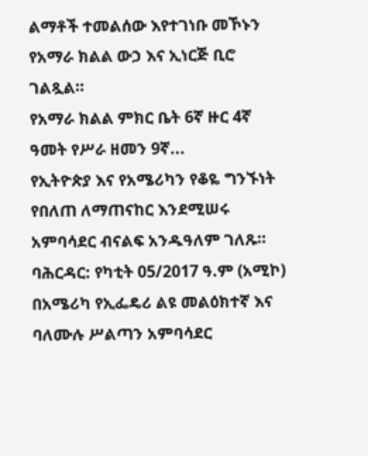ልማቶች ተመልሰው እየተገነቡ መኾኑን የአማራ ክልል ውኃ እና ኢነርጅ ቢሮ ገልጿል።
የአማራ ክልል ምክር ቤት 6ኛ ዙር 4ኛ ዓመት የሥራ ዘመን 9ኛ...
የኢትዮጵያ እና የአሜሪካን የቆዬ ግንኙነት የበለጠ ለማጠናከር እንደሚሠሩ አምባሳደር ብናልፍ አንዱዓለም ገለጹ።
ባሕርዳር: የካቲት 05/2017 ዓ.ም (አሚኮ) በአሜሪካ የኢፌዴሪ ልዩ መልዕክተኛ እና ባለሙሉ ሥልጣን አምባሳደር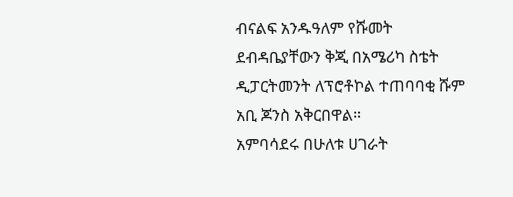ብናልፍ አንዱዓለም የሹመት ደብዳቤያቸውን ቅጂ በአሜሪካ ስቴት ዲፓርትመንት ለፕሮቶኮል ተጠባባቂ ሹም አቢ ጆንስ አቅርበዋል።
አምባሳደሩ በሁለቱ ሀገራት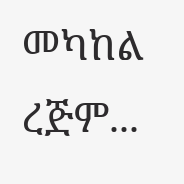መካከል ረጅም...